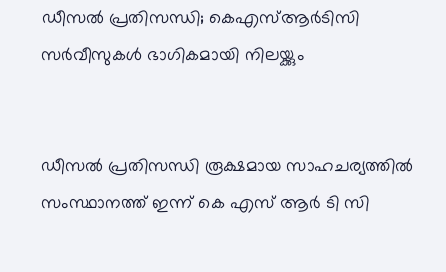ഡീസല്‍ പ്രതിസന്ധി; കെഎസ്ആര്‍ടിസി സര്‍വീസുകള്‍ ഭാഗികമായി നിലയ്ക്കും


ഡീസല്‍ പ്രതിസന്ധി രൂക്ഷമായ സാഹചര്യത്തില്‍ സംസ്ഥാനത്ത് ഇന്ന് കെ എസ് ആര്‍ ടി സി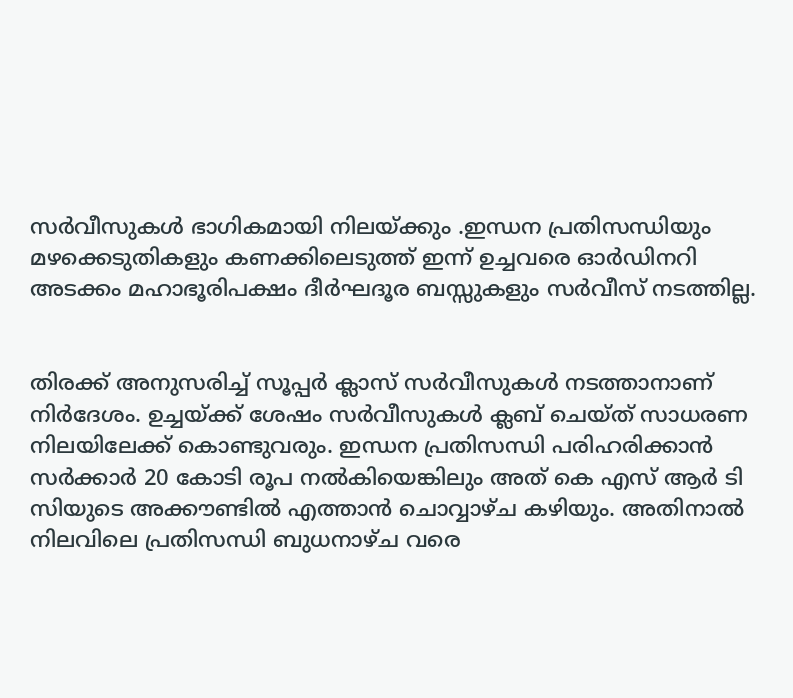സര്‍വീസുകള്‍ ഭാഗികമായി നിലയ്ക്കും .ഇന്ധന പ്രതിസന്ധിയും മഴക്കെടുതികളും കണക്കിലെടുത്ത് ഇന്ന് ഉച്ചവരെ ഓര്‍ഡിനറി അടക്കം മഹാഭൂരിപക്ഷം ദീര്‍ഘദൂര ബസ്സുകളും സര്‍വീസ് നടത്തില്ല.


തിരക്ക് അനുസരിച്ച് സൂപ്പര്‍ ക്ലാസ് സര്‍വീസുകള്‍ നടത്താനാണ് നിര്‍ദേശം. ഉച്ചയ്ക്ക് ശേഷം സര്‍വീസുകള്‍ ക്ലബ് ചെയ്ത് സാധരണ നിലയിലേക്ക് കൊണ്ടുവരും. ഇന്ധന പ്രതിസന്ധി പരിഹരിക്കാന്‍ സര്‍ക്കാര്‍ 20 കോടി രൂപ നല്‍കിയെങ്കിലും അത് കെ എസ് ആര്‍ ടി സിയുടെ അക്കൗണ്ടില്‍ എത്താന്‍ ചൊവ്വാഴ്ച കഴിയും. അതിനാല്‍ നിലവിലെ പ്രതിസന്ധി ബുധനാഴ്ച വരെ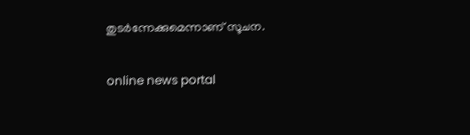തുടര്‍ന്നേക്കുമെന്നാണ് സൂചന.

online news portal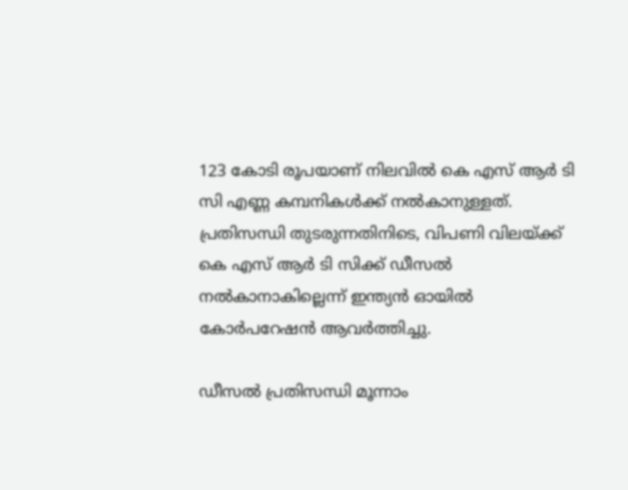123 കോടി രൂപയാണ് നിലവില്‍ കെ എസ് ആര്‍ ടി സി എണ്ണ കമ്പനികള്‍ക്ക് നല്‍കാനുള്ളത്. പ്രതിസന്ധി തുടരുന്നതിനിടെ, വിപണി വിലയ്ക്ക് കെ എസ് ആര്‍ ടി സിക്ക് ഡീസല്‍ നല്‍കാനാകില്ലെന്ന് ഇന്ത്യന്‍ ഓയില്‍ കോര്‍പറേഷന്‍ ആവര്‍ത്തിച്ചു.

ഡീസല്‍ പ്രതിസന്ധി മൂന്നാം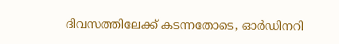ദിവസത്തിലേക്ക് കടന്നതോടെ, ഓര്‍ഡിനറി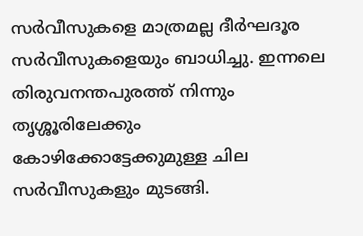സര്‍വീസുകളെ മാത്രമല്ല ദീര്‍ഘദൂര സര്‍വീസുകളെയും ബാധിച്ചു. ഇന്നലെ തിരുവനന്തപുരത്ത് നിന്നും തൃശ്ശൂരിലേക്കും കോഴിക്കോട്ടേക്കുമുള്ള ചില സര്‍വീസുകളും മുടങ്ങി.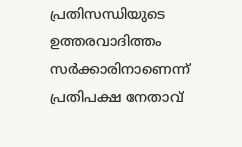പ്രതിസന്ധിയുടെ ഉത്തരവാദിത്തം സര്‍ക്കാരിനാണെന്ന് പ്രതിപക്ഷ നേതാവ്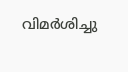വിമര്‍ശിച്ചു